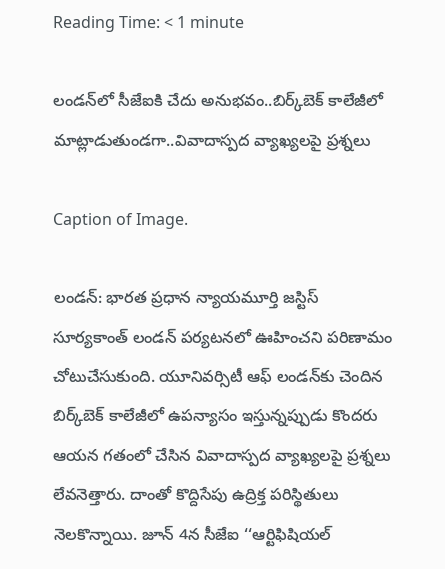Reading Time: < 1 minute

లండన్‌‌‌‌‌‌‌‌లో సీజేఐకి చేదు అనుభవం..బిర్క్‌‌‌‌‌‌‌‌బెక్‌‌‌‌‌‌‌‌ కాలేజీలో మాట్లాడుతుండగా..వివాదాస్పద వ్యాఖ్యలపై ప్రశ్నలు

Caption of Image.

లండన్: భారత ప్రధాన న్యాయమూర్తి జస్టిస్ సూర్యకాంత్ లండన్ పర్యటనలో ఊహించని పరిణామం చోటుచేసుకుంది. యూనివర్సిటీ ఆఫ్ లండన్‌‌‌‌‌‌‌‌కు చెందిన బిర్క్‌‌‌‌‌‌‌‌బెక్‌‌‌‌‌‌‌‌ కాలేజీలో ఉపన్యాసం ఇస్తున్నప్పుడు కొందరు ఆయన గతంలో చేసిన వివాదాస్పద వ్యాఖ్యలపై ప్రశ్నలు లేవనెత్తారు. దాంతో కొద్దిసేపు ఉద్రిక్త పరిస్థితులు నెలకొన్నాయి. జూన్ 4న సీజేఐ ‘‘ఆర్టిఫిషియల్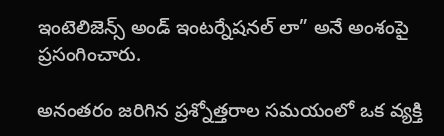ఇంటెలిజెన్స్ అండ్ ఇంటర్నేషనల్ లా” అనే అంశంపై ప్రసంగించారు.

అనంతరం జరిగిన ప్రశ్నోత్తరాల సమయంలో ఒక వ్యక్తి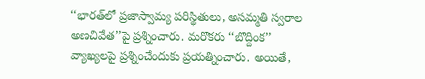‘‘భారత్‌‌‌‌‌‌‌‌లో ప్రజాస్వామ్య పరిస్థితులు, అసమ్మతి స్వరాల అణచివేత’’పై ప్రశ్నించారు. మరొకరు ‘‘బొద్దింక’’ వ్యాఖ్యలపై ప్రశ్నించేందుకు ప్రయత్నించారు. అయితే,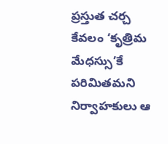ప్రస్తుత చర్చ కేవలం ‘కృత్రిమ మేధస్సు’కే పరిమితమని నిర్వాహకులు ఆ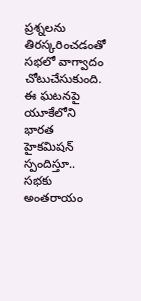ప్రశ్నలను తిరస్కరించడంతో సభలో వాగ్వాదం చోటుచేసుకుంది. ఈ ఘటనపై యూకేలోని భారత హైకమిషన్ స్పందిస్తూ.. సభకు అంతరాయం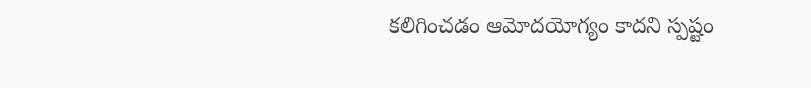కలిగించడం ఆమోదయోగ్యం కాదని స్పష్టం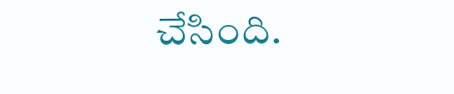చేసింది.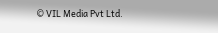© VIL Media Pvt Ltd.